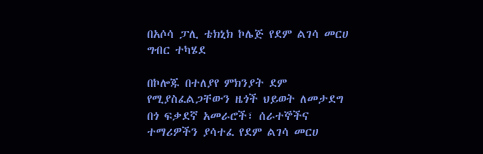በአሶሳ ፓሊ ቴክኒክ ኮሌጅ የደም ልገሳ መርሀ ግብር ተካሄደ

በኮሎጁ በተለያየ ምክንያት ደም የሚያስፈልጋቸውን ዜጎች ህይወት ለመታደግ በጎ ፍቃደኛ አመራሮች፣ ሰራተኞችና ተማሪዎችን ያሳተፈ የደም ልገሳ መርሀ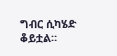ግብር ሲካሄድ ቆይቷል።